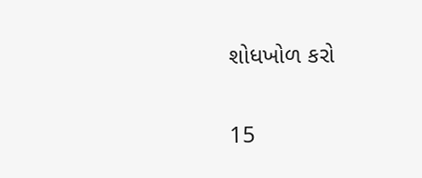શોધખોળ કરો

15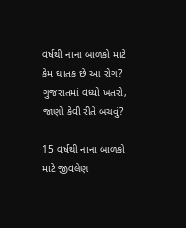વર્ષથી નાના બાળકો માટે કેમ ઘાતક છે આ રોગ? ગુજરાતમાં વધ્યો ખતરો, જાણો કેવી રીતે બચવું?

15 વર્ષથી નાના બાળકો માટે જીવલેણ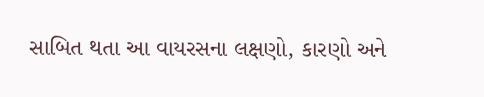સાબિત થતા આ વાયરસના લક્ષણો, કારણો અને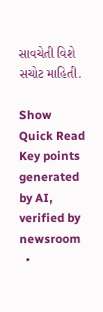સાવચેતી વિશે સચોટ માહિતી.

Show Quick Read
Key points generated by AI, verified by newsroom
  •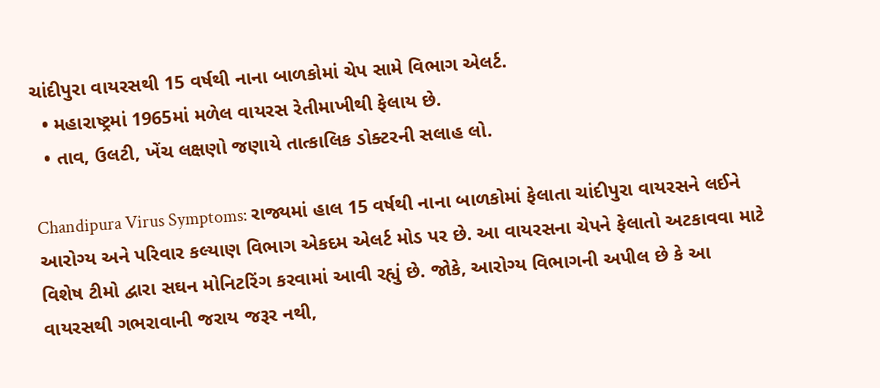ચાંદીપુરા વાયરસથી 15 વર્ષથી નાના બાળકોમાં ચેપ સામે વિભાગ એલર્ટ.
  • મહારાષ્ટ્રમાં 1965માં મળેલ વાયરસ રેતીમાખીથી ફેલાય છે.
  • તાવ, ઉલટી, ખેંચ લક્ષણો જણાયે તાત્કાલિક ડોક્ટરની સલાહ લો.

Chandipura Virus Symptoms: રાજ્યમાં હાલ 15 વર્ષથી નાના બાળકોમાં ફેલાતા ચાંદીપુરા વાયરસને લઈને આરોગ્ય અને પરિવાર કલ્યાણ વિભાગ એકદમ એલર્ટ મોડ પર છે. આ વાયરસના ચેપને ફેલાતો અટકાવવા માટે વિશેષ ટીમો દ્વારા સઘન મોનિટરિંગ કરવામાં આવી રહ્યું છે. જોકે, આરોગ્ય વિભાગની અપીલ છે કે આ વાયરસથી ગભરાવાની જરાય જરૂર નથી,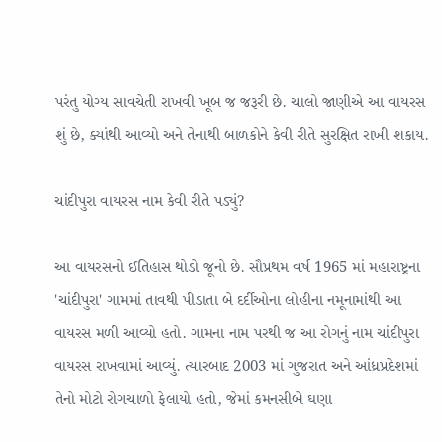પરંતુ યોગ્ય સાવચેતી રાખવી ખૂબ જ જરૂરી છે. ચાલો જાણીએ આ વાયરસ શું છે, ક્યાંથી આવ્યો અને તેનાથી બાળકોને કેવી રીતે સુરક્ષિત રાખી શકાય.

ચાંદીપુરા વાયરસ નામ કેવી રીતે પડ્યું?

આ વાયરસનો ઈતિહાસ થોડો જૂનો છે. સૌપ્રથમ વર્ષ 1965 માં મહારાષ્ટ્રના 'ચાંદીપુરા' ગામમાં તાવથી પીડાતા બે દર્દીઓના લોહીના નમૂનામાંથી આ વાયરસ મળી આવ્યો હતો. ગામના નામ પરથી જ આ રોગનું નામ ચાંદીપુરા વાયરસ રાખવામાં આવ્યું. ત્યારબાદ 2003 માં ગુજરાત અને આંધ્રપ્રદેશમાં તેનો મોટો રોગચાળો ફેલાયો હતો, જેમાં કમનસીબે ઘણા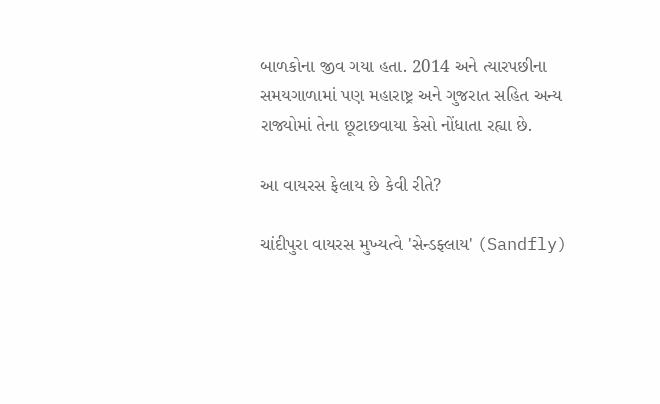બાળકોના જીવ ગયા હતા. 2014 અને ત્યારપછીના સમયગાળામાં પણ મહારાષ્ટ્ર અને ગુજરાત સહિત અન્ય રાજ્યોમાં તેના છૂટાછવાયા કેસો નોંધાતા રહ્યા છે.

આ વાયરસ ફેલાય છે કેવી રીતે?

ચાંદીપુરા વાયરસ મુખ્યત્વે 'સેન્ડફ્લાય' (Sandfly)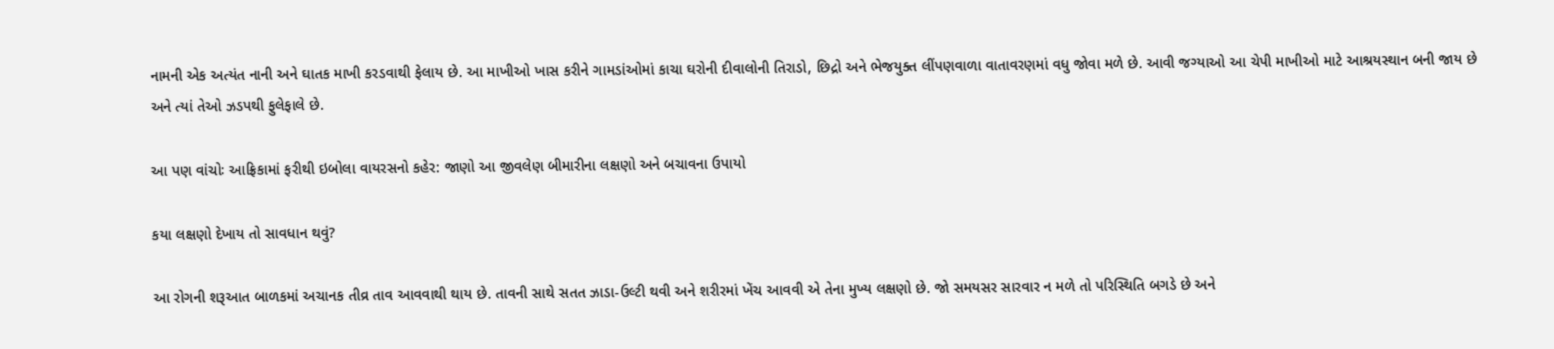નામની એક અત્યંત નાની અને ઘાતક માખી કરડવાથી ફેલાય છે. આ માખીઓ ખાસ કરીને ગામડાંઓમાં કાચા ઘરોની દીવાલોની તિરાડો, છિદ્રો અને ભેજયુક્ત લીંપણવાળા વાતાવરણમાં વધુ જોવા મળે છે. આવી જગ્યાઓ આ ચેપી માખીઓ માટે આશ્રયસ્થાન બની જાય છે અને ત્યાં તેઓ ઝડપથી ફુલેફાલે છે.

આ પણ વાંચોઃ આફ્રિકામાં ફરીથી ઇબોલા વાયરસનો કહેર: જાણો આ જીવલેણ બીમારીના લક્ષણો અને બચાવના ઉપાયો

કયા લક્ષણો દેખાય તો સાવધાન થવું?

આ રોગની શરૂઆત બાળકમાં અચાનક તીવ્ર તાવ આવવાથી થાય છે. તાવની સાથે સતત ઝાડા-ઉલ્ટી થવી અને શરીરમાં ખેંચ આવવી એ તેના મુખ્ય લક્ષણો છે. જો સમયસર સારવાર ન મળે તો પરિસ્થિતિ બગડે છે અને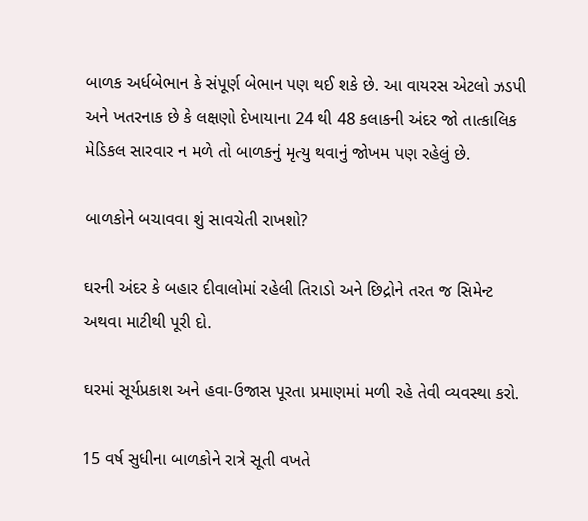બાળક અર્ધબેભાન કે સંપૂર્ણ બેભાન પણ થઈ શકે છે. આ વાયરસ એટલો ઝડપી અને ખતરનાક છે કે લક્ષણો દેખાયાના 24 થી 48 કલાકની અંદર જો તાત્કાલિક મેડિકલ સારવાર ન મળે તો બાળકનું મૃત્યુ થવાનું જોખમ પણ રહેલું છે.

બાળકોને બચાવવા શું સાવચેતી રાખશો?

ઘરની અંદર કે બહાર દીવાલોમાં રહેલી તિરાડો અને છિદ્રોને તરત જ સિમેન્ટ અથવા માટીથી પૂરી દો.

ઘરમાં સૂર્યપ્રકાશ અને હવા-ઉજાસ પૂરતા પ્રમાણમાં મળી રહે તેવી વ્યવસ્થા કરો.

15 વર્ષ સુધીના બાળકોને રાત્રે સૂતી વખતે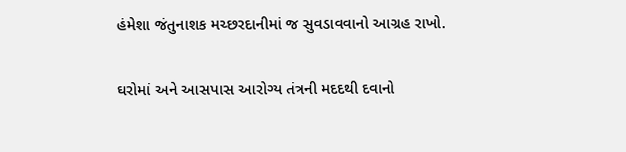હંમેશા જંતુનાશક મચ્છરદાનીમાં જ સુવડાવવાનો આગ્રહ રાખો.

ઘરોમાં અને આસપાસ આરોગ્ય તંત્રની મદદથી દવાનો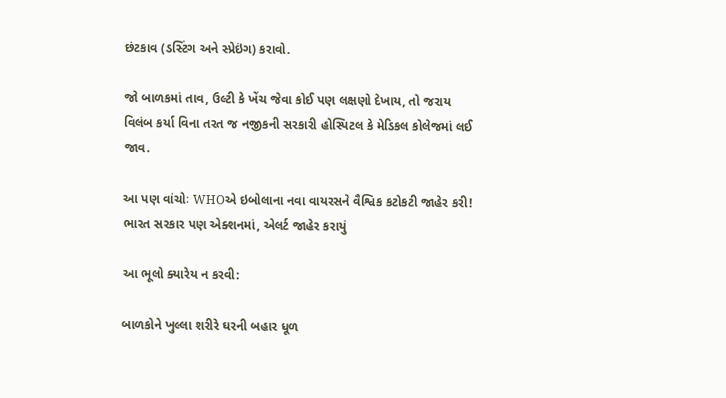છંટકાવ (ડસ્ટિંગ અને સ્પ્રેઇંગ) કરાવો.

જો બાળકમાં તાવ, ઉલ્ટી કે ખેંચ જેવા કોઈ પણ લક્ષણો દેખાય, તો જરાય વિલંબ કર્યા વિના તરત જ નજીકની સરકારી હોસ્પિટલ કે મેડિકલ કોલેજમાં લઈ જાવ.

આ પણ વાંચોઃ WHOએ ઇબોલાના નવા વાયરસને વૈશ્વિક કટોકટી જાહેર કરી! ભારત સરકાર પણ એક્શનમાં, એલર્ટ જાહેર કરાયું

આ ભૂલો ક્યારેય ન કરવી:

બાળકોને ખુલ્લા શરીરે ઘરની બહાર ધૂળ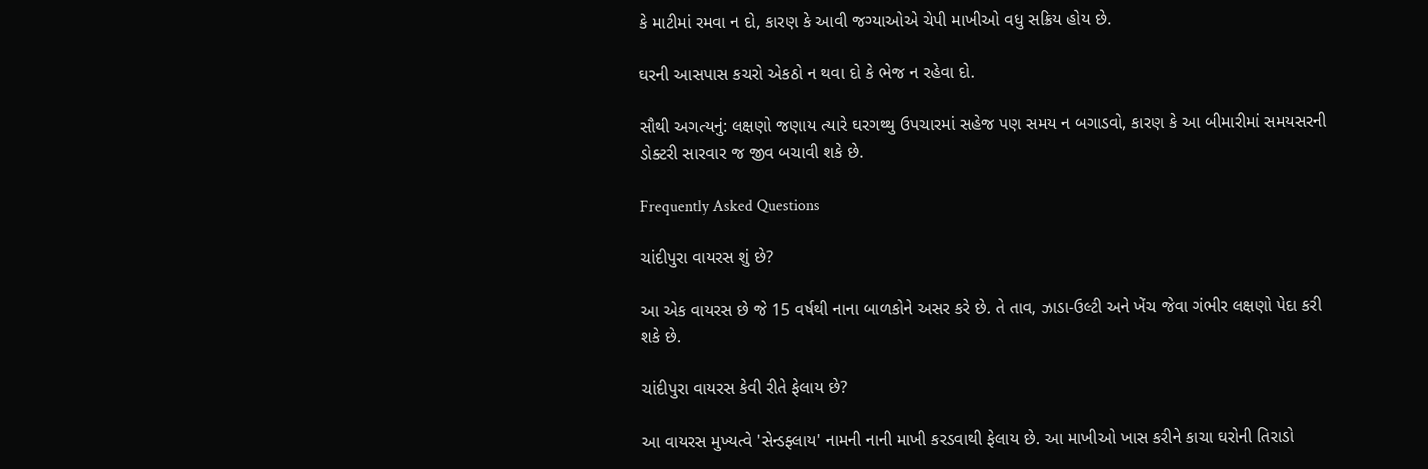કે માટીમાં રમવા ન દો, કારણ કે આવી જગ્યાઓએ ચેપી માખીઓ વધુ સક્રિય હોય છે.

ઘરની આસપાસ કચરો એકઠો ન થવા દો કે ભેજ ન રહેવા દો.

સૌથી અગત્યનું: લક્ષણો જણાય ત્યારે ઘરગથ્થુ ઉપચારમાં સહેજ પણ સમય ન બગાડવો, કારણ કે આ બીમારીમાં સમયસરની ડોક્ટરી સારવાર જ જીવ બચાવી શકે છે.

Frequently Asked Questions

ચાંદીપુરા વાયરસ શું છે?

આ એક વાયરસ છે જે 15 વર્ષથી નાના બાળકોને અસર કરે છે. તે તાવ, ઝાડા-ઉલ્ટી અને ખેંચ જેવા ગંભીર લક્ષણો પેદા કરી શકે છે.

ચાંદીપુરા વાયરસ કેવી રીતે ફેલાય છે?

આ વાયરસ મુખ્યત્વે 'સેન્ડફ્લાય' નામની નાની માખી કરડવાથી ફેલાય છે. આ માખીઓ ખાસ કરીને કાચા ઘરોની તિરાડો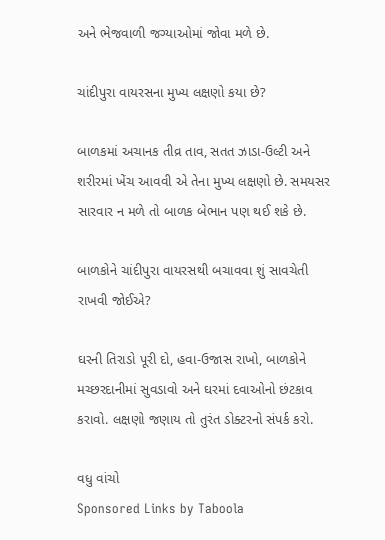અને ભેજવાળી જગ્યાઓમાં જોવા મળે છે.

ચાંદીપુરા વાયરસના મુખ્ય લક્ષણો કયા છે?

બાળકમાં અચાનક તીવ્ર તાવ, સતત ઝાડા-ઉલ્ટી અને શરીરમાં ખેંચ આવવી એ તેના મુખ્ય લક્ષણો છે. સમયસર સારવાર ન મળે તો બાળક બેભાન પણ થઈ શકે છે.

બાળકોને ચાંદીપુરા વાયરસથી બચાવવા શું સાવચેતી રાખવી જોઈએ?

ઘરની તિરાડો પૂરી દો, હવા-ઉજાસ રાખો, બાળકોને મચ્છરદાનીમાં સુવડાવો અને ઘરમાં દવાઓનો છંટકાવ કરાવો. લક્ષણો જણાય તો તુરંત ડોક્ટરનો સંપર્ક કરો.

વધુ વાંચો
Sponsored Links by Taboola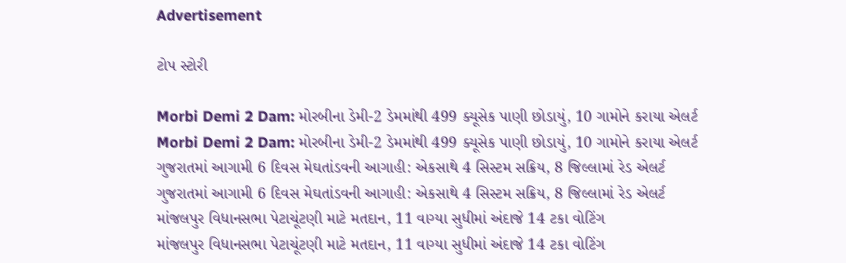Advertisement

ટોપ સ્ટોરી

Morbi Demi 2 Dam: મોરબીના ડેમી-2 ડેમમાંથી 499 ક્યૂસેક પાણી છોડાયું, 10 ગામોને કરાયા એલર્ટ
Morbi Demi 2 Dam: મોરબીના ડેમી-2 ડેમમાંથી 499 ક્યૂસેક પાણી છોડાયું, 10 ગામોને કરાયા એલર્ટ
ગુજરાતમાં આગામી 6 દિવસ મેઘતાંડવની આગાહી: એકસાથે 4 સિસ્ટમ સક્રિય, 8 જિલ્લામાં રેડ એલર્ટ
ગુજરાતમાં આગામી 6 દિવસ મેઘતાંડવની આગાહી: એકસાથે 4 સિસ્ટમ સક્રિય, 8 જિલ્લામાં રેડ એલર્ટ
માંજલપુર વિધાનસભા પેટાચૂંટણી માટે મતદાન, 11 વાગ્યા સુધીમાં અંદાજે 14 ટકા વોટિંગ
માંજલપુર વિધાનસભા પેટાચૂંટણી માટે મતદાન, 11 વાગ્યા સુધીમાં અંદાજે 14 ટકા વોટિંગ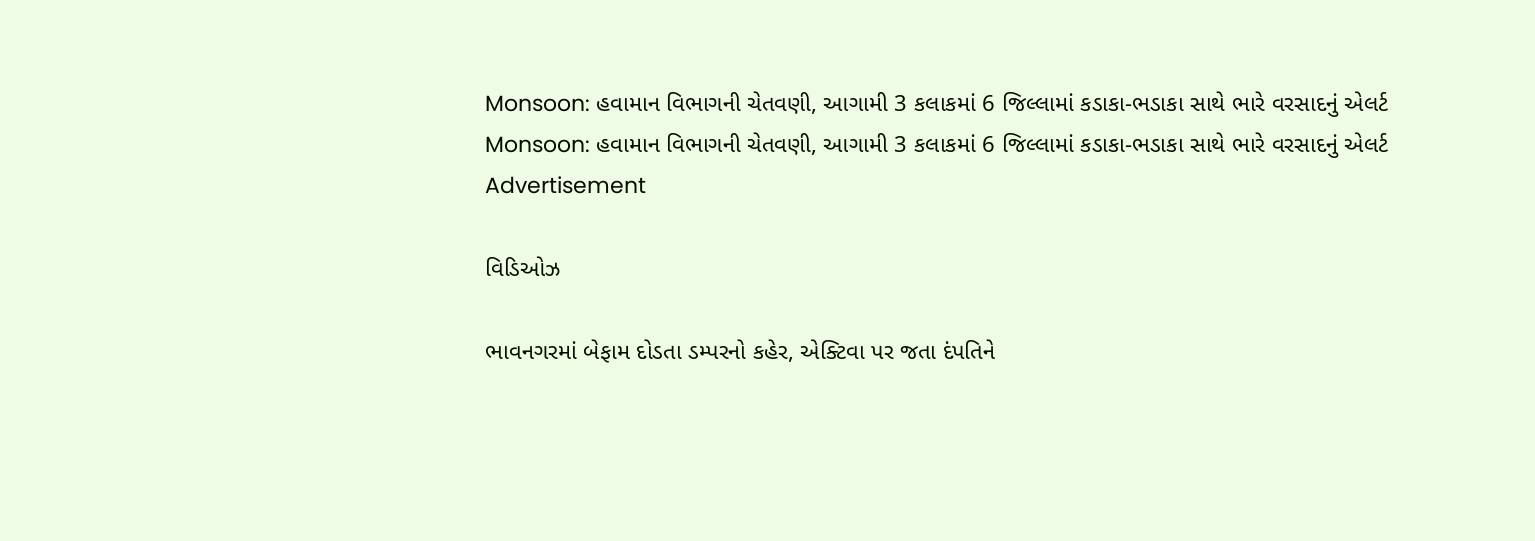Monsoon: હવામાન વિભાગની ચેતવણી, આગામી 3 કલાકમાં 6 જિલ્લામાં કડાકા-ભડાકા સાથે ભારે વરસાદનું એલર્ટ
Monsoon: હવામાન વિભાગની ચેતવણી, આગામી 3 કલાકમાં 6 જિલ્લામાં કડાકા-ભડાકા સાથે ભારે વરસાદનું એલર્ટ
Advertisement

વિડિઓઝ

ભાવનગરમાં બેફામ દોડતા ડમ્પરનો કહેર, એક્ટિવા પર જતા દંપતિને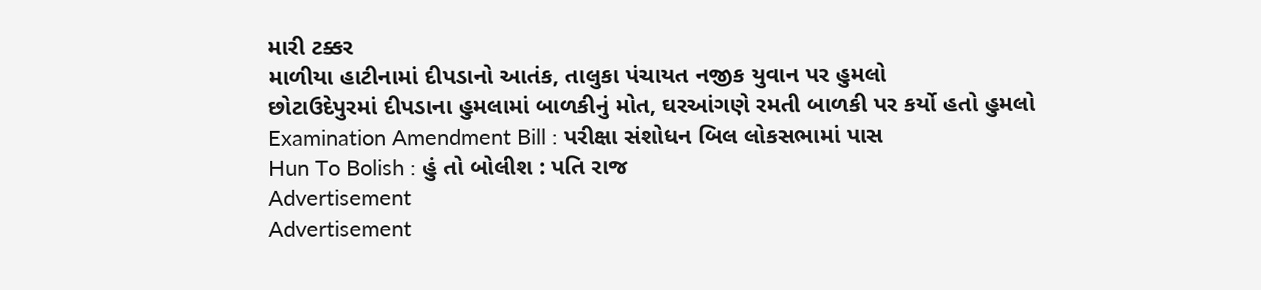મારી ટક્કર
માળીયા હાટીનામાં દીપડાનો આતંક, તાલુકા પંચાયત નજીક યુવાન પર હુમલો
છોટાઉદેપુરમાં દીપડાના હુમલામાં બાળકીનું મોત, ઘરઆંગણે રમતી બાળકી પર કર્યો હતો હુમલો
Examination Amendment Bill : પરીક્ષા સંશોધન બિલ લોકસભામાં પાસ
Hun To Bolish : હું તો બોલીશ : પતિ રાજ
Advertisement
Advertisement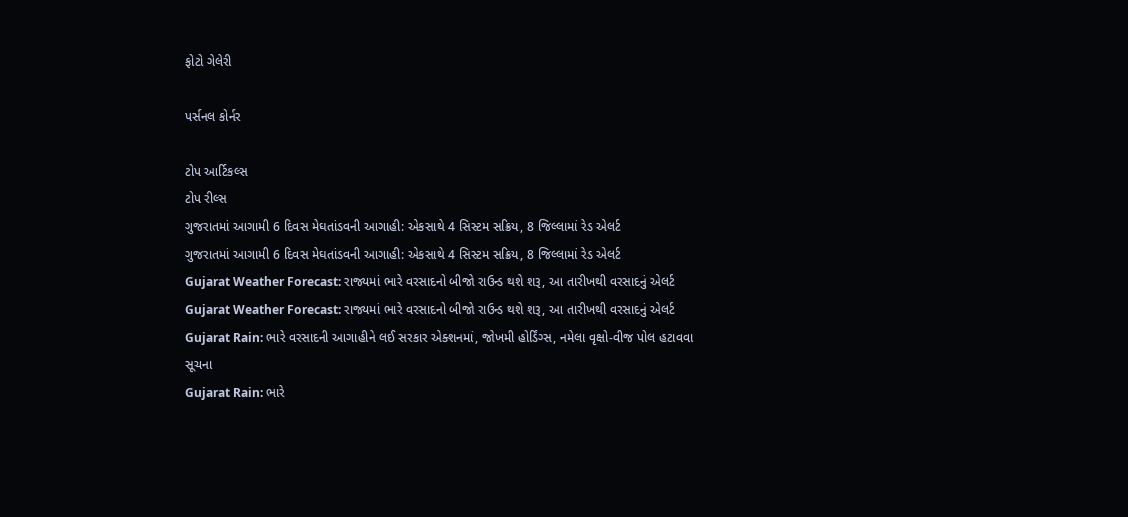ફોટો ગેલેરી

પર્સનલ કોર્નર

ટોપ આર્ટિકલ્સ
ટોપ રીલ્સ
ગુજરાતમાં આગામી 6 દિવસ મેઘતાંડવની આગાહી: એકસાથે 4 સિસ્ટમ સક્રિય, 8 જિલ્લામાં રેડ એલર્ટ
ગુજરાતમાં આગામી 6 દિવસ મેઘતાંડવની આગાહી: એકસાથે 4 સિસ્ટમ સક્રિય, 8 જિલ્લામાં રેડ એલર્ટ
Gujarat Weather Forecast: રાજ્યમાં ભારે વરસાદનો બીજો રાઉન્ડ થશે શરૂ, આ તારીખથી વરસાદનું એલર્ટ
Gujarat Weather Forecast: રાજ્યમાં ભારે વરસાદનો બીજો રાઉન્ડ થશે શરૂ, આ તારીખથી વરસાદનું એલર્ટ
Gujarat Rain: ભારે વરસાદની આગાહીને લઈ સરકાર એક્શનમાં, જોખમી હોર્ડિંગ્સ, નમેલા વૃક્ષો-વીજ પોલ હટાવવા સૂચના
Gujarat Rain: ભારે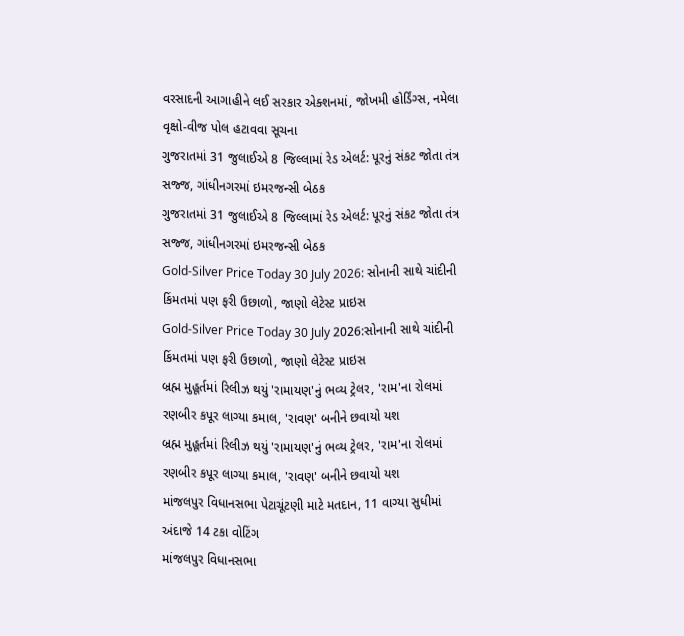વરસાદની આગાહીને લઈ સરકાર એક્શનમાં, જોખમી હોર્ડિંગ્સ, નમેલા વૃક્ષો-વીજ પોલ હટાવવા સૂચના
ગુજરાતમાં 31 જુલાઈએ 8 જિલ્લામાં રેડ એલર્ટ: પૂરનું સંકટ જોતા તંત્ર સજ્જ, ગાંધીનગરમાં ઇમરજન્સી બેઠક
ગુજરાતમાં 31 જુલાઈએ 8 જિલ્લામાં રેડ એલર્ટ: પૂરનું સંકટ જોતા તંત્ર સજ્જ, ગાંધીનગરમાં ઇમરજન્સી બેઠક
Gold-Silver Price Today 30 July 2026: સોનાની સાથે ચાંદીની કિંમતમાં પણ ફરી ઉછાળો, જાણો લેટેસ્ટ પ્રાઇસ
Gold-Silver Price Today 30 July 2026:સોનાની સાથે ચાંદીની કિંમતમાં પણ ફરી ઉછાળો, જાણો લેટેસ્ટ પ્રાઇસ
બ્રહ્મ મુહૂર્તમાં રિલીઝ થયું 'રામાયણ'નું ભવ્ય ટ્રેલર, 'રામ'ના રોલમાં રણબીર કપૂર લાગ્યા કમાલ, 'રાવણ' બનીને છવાયો યશ
બ્રહ્મ મુહૂર્તમાં રિલીઝ થયું 'રામાયણ'નું ભવ્ય ટ્રેલર, 'રામ'ના રોલમાં રણબીર કપૂર લાગ્યા કમાલ, 'રાવણ' બનીને છવાયો યશ
માંજલપુર વિધાનસભા પેટાચૂંટણી માટે મતદાન, 11 વાગ્યા સુધીમાં અંદાજે 14 ટકા વોટિંગ
માંજલપુર વિધાનસભા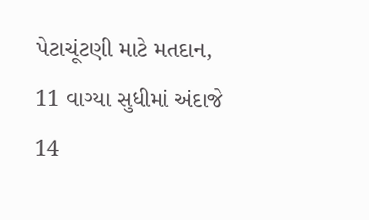પેટાચૂંટણી માટે મતદાન, 11 વાગ્યા સુધીમાં અંદાજે 14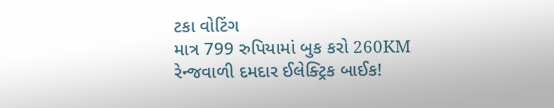ટકા વોટિંગ
માત્ર 799 રુપિયામાં બુક કરો 260KM રેન્જવાળી દમદાર ઈલેક્ટ્રિક બાઈક!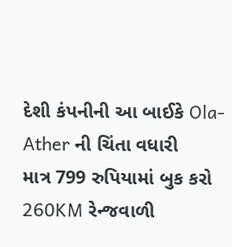દેશી કંપનીની આ બાઈકે Ola-Ather ની ચિંતા વધારી
માત્ર 799 રુપિયામાં બુક કરો 260KM રેન્જવાળી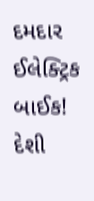દમદાર ઈલેક્ટ્રિક બાઈક! દેશી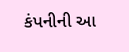કંપનીની આ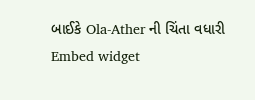બાઈકે Ola-Ather ની ચિંતા વધારી
Embed widget